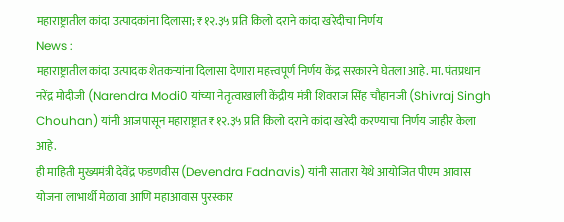महाराष्ट्रातील कांदा उत्पादकांना दिलासा; ₹१२.३५ प्रति किलो दराने कांदा खरेदीचा निर्णय
News :
महाराष्ट्रातील कांदा उत्पादक शेतकऱ्यांना दिलासा देणारा महत्त्वपूर्ण निर्णय केंद्र सरकारने घेतला आहे. मा. पंतप्रधान नरेंद्र मोदीजी (Narendra Modi0 यांच्या नेतृत्वाखाली केंद्रीय मंत्री शिवराज सिंह चौहानजी (Shivraj Singh Chouhan) यांनी आजपासून महाराष्ट्रात ₹१२.३५ प्रति किलो दराने कांदा खरेदी करण्याचा निर्णय जाहीर केला आहे.
ही माहिती मुख्यमंत्री देवेंद्र फडणवीस (Devendra Fadnavis) यांनी सातारा येथे आयोजित पीएम आवास योजना लाभार्थी मेळावा आणि महाआवास पुरस्कार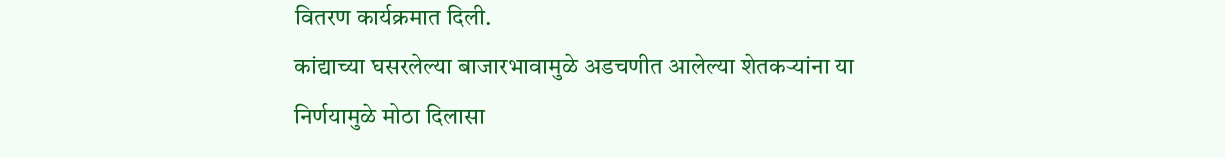वितरण कार्यक्रमात दिली.
कांद्याच्या घसरलेल्या बाजारभावामुळे अडचणीत आलेल्या शेतकऱ्यांना या निर्णयामुळे मोठा दिलासा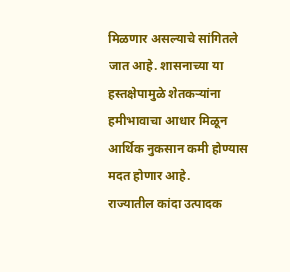मिळणार असल्याचे सांगितले जात आहे. शासनाच्या या हस्तक्षेपामुळे शेतकऱ्यांना हमीभावाचा आधार मिळून आर्थिक नुकसान कमी होण्यास मदत होणार आहे.
राज्यातील कांदा उत्पादक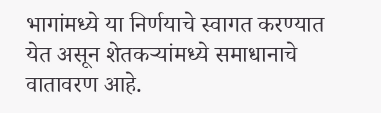भागांमध्ये या निर्णयाचे स्वागत करण्यात येत असून शेतकऱ्यांमध्ये समाधानाचे वातावरण आहे.